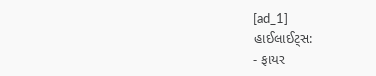[ad_1]
હાઈલાઈટ્સ:
- ફાયર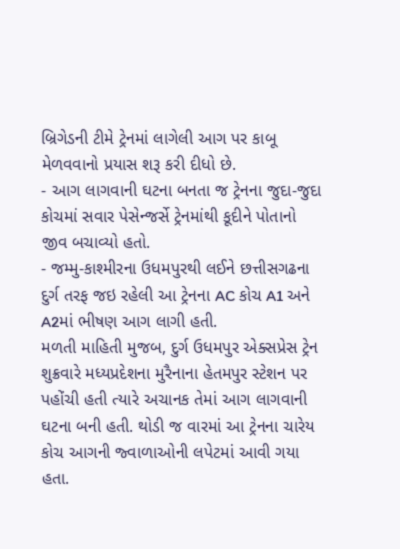બ્રિગેડની ટીમે ટ્રેનમાં લાગેલી આગ પર કાબૂ મેળવવાનો પ્રયાસ શરૂ કરી દીધો છે.
- આગ લાગવાની ઘટના બનતા જ ટ્રેનના જુદા-જુદા કોચમાં સવાર પેસેન્જર્સે ટ્રેનમાંથી કૂદીને પોતાનો જીવ બચાવ્યો હતો.
- જમ્મુ-કાશ્મીરના ઉધમપુરથી લઈને છત્તીસગઢના દુર્ગ તરફ જઇ રહેલી આ ટ્રેનના AC કોચ A1 અને A2માં ભીષણ આગ લાગી હતી.
મળતી માહિતી મુજબ, દુર્ગ ઉધમપુર એક્સપ્રેસ ટ્રેન શુક્રવારે મધ્યપ્રદેશના મુરૈનાના હેતમપુર સ્ટેશન પર પહોંચી હતી ત્યારે અચાનક તેમાં આગ લાગવાની ઘટના બની હતી. થોડી જ વારમાં આ ટ્રેનના ચારેય કોચ આગની જ્વાળાઓની લપેટમાં આવી ગયા હતા.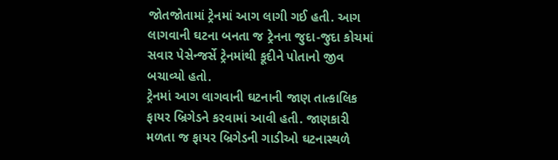જોતજોતામાં ટ્રેનમાં આગ લાગી ગઈ હતી. આગ લાગવાની ઘટના બનતા જ ટ્રેનના જુદા-જુદા કોચમાં સવાર પેસેન્જર્સે ટ્રેનમાંથી કૂદીને પોતાનો જીવ બચાવ્યો હતો.
ટ્રેનમાં આગ લાગવાની ઘટનાની જાણ તાત્કાલિક ફાયર બ્રિગેડને કરવામાં આવી હતી. જાણકારી મળતા જ ફાયર બ્રિગેડની ગાડીઓ ઘટનાસ્થળે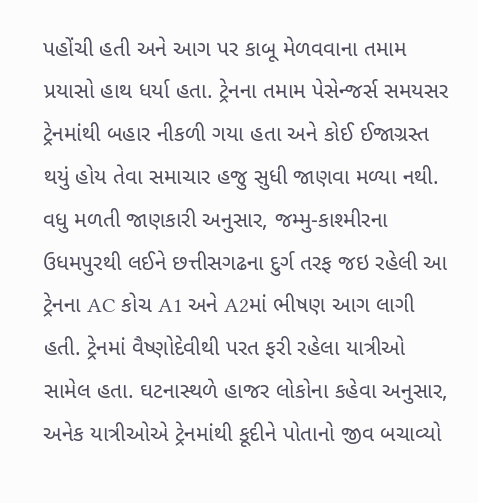પહોંચી હતી અને આગ પર કાબૂ મેળવવાના તમામ પ્રયાસો હાથ ધર્યા હતા. ટ્રેનના તમામ પેસેન્જર્સ સમયસર ટ્રેનમાંથી બહાર નીકળી ગયા હતા અને કોઈ ઈજાગ્રસ્ત થયું હોય તેવા સમાચાર હજુ સુધી જાણવા મળ્યા નથી.
વધુ મળતી જાણકારી અનુસાર, જમ્મુ-કાશ્મીરના ઉધમપુરથી લઈને છત્તીસગઢના દુર્ગ તરફ જઇ રહેલી આ ટ્રેનના AC કોચ A1 અને A2માં ભીષણ આગ લાગી હતી. ટ્રેનમાં વૈષ્ણોદેવીથી પરત ફરી રહેલા યાત્રીઓ સામેલ હતા. ઘટનાસ્થળે હાજર લોકોના કહેવા અનુસાર, અનેક યાત્રીઓએ ટ્રેનમાંથી કૂદીને પોતાનો જીવ બચાવ્યો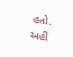હતો. અહીં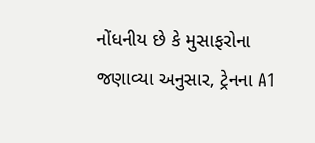નોંધનીય છે કે મુસાફરોના જણાવ્યા અનુસાર, ટ્રેનના A1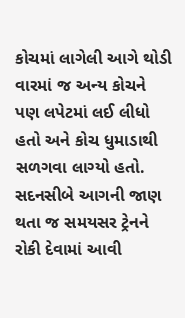કોચમાં લાગેલી આગે થોડી વારમાં જ અન્ય કોચને પણ લપેટમાં લઈ લીધો હતો અને કોચ ધુમાડાથી સળગવા લાગ્યો હતો. સદનસીબે આગની જાણ થતા જ સમયસર ટ્રેનને રોકી દેવામાં આવી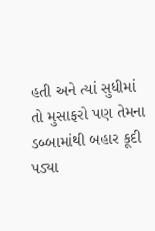હતી અને ત્યાં સુધીમાં તો મુસાફરો પણ તેમના ડબ્બામાંથી બહાર કૂદી પડ્યા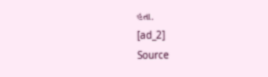હતા.
[ad_2]
Source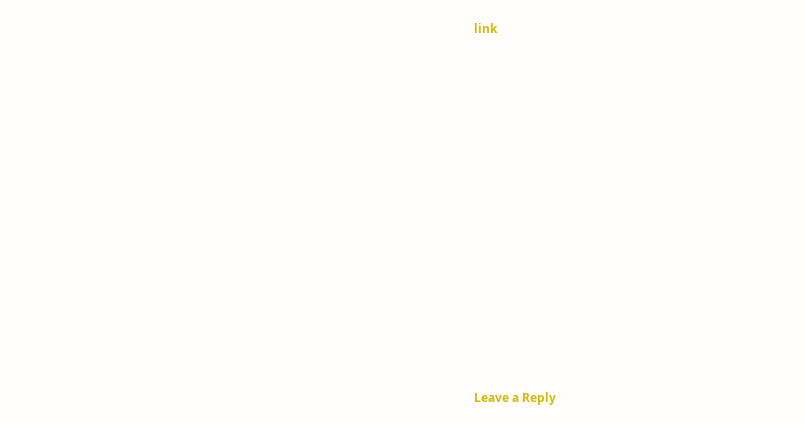link














Leave a Reply